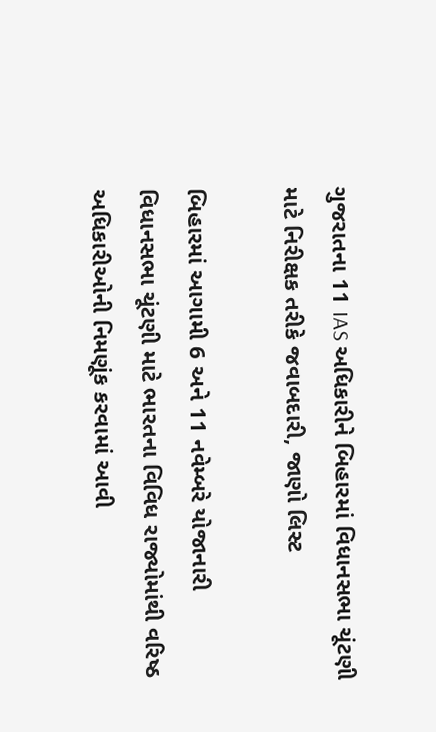ગુજરાતના 11 IAS અધિકારીને બિહારમાં વિધાનસભા ચૂંટણી માટે નિરીક્ષક તરીકે જવાબદારી, જાણો લિસ્ટ

બિહારમાં આગામી 6 અને 11 નવેમ્બરે યોજાનારી વિધાનસભા ચૂંટણી માટે ભારતના વિવિધ રાજ્યોમાંથી વરિષ્ઠ અધિકારીઓની નિમણૂંક કરવામાં આવી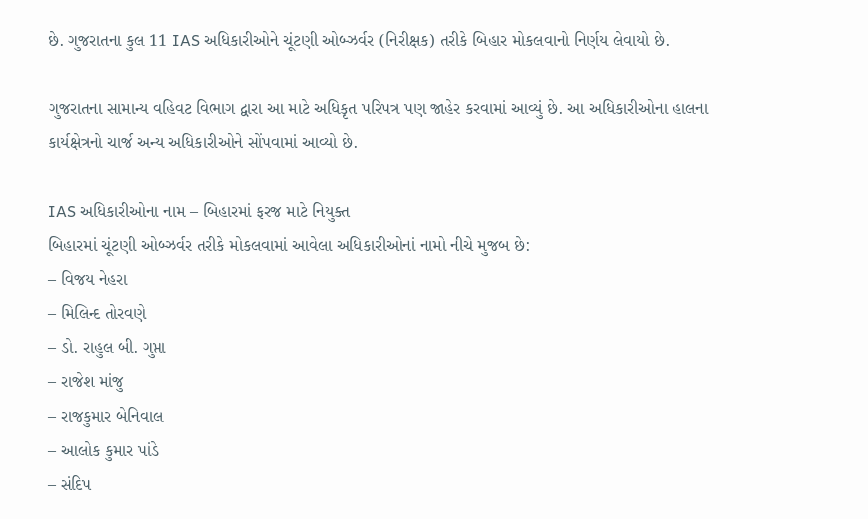છે. ગુજરાતના કુલ 11 IAS અધિકારીઓને ચૂંટણી ઓબ્ઝર્વર (નિરીક્ષક) તરીકે બિહાર મોકલવાનો નિર્ણય લેવાયો છે.

ગુજરાતના સામાન્ય વહિવટ વિભાગ દ્વારા આ માટે અધિકૃત પરિપત્ર પણ જાહેર કરવામાં આવ્યું છે. આ અધિકારીઓના હાલના કાર્યક્ષેત્રનો ચાર્જ અન્ય અધિકારીઓને સોંપવામાં આવ્યો છે.

IAS અધિકારીઓના નામ – બિહારમાં ફરજ માટે નિયુક્ત
બિહારમાં ચૂંટણી ઓબ્ઝર્વર તરીકે મોકલવામાં આવેલા અધિકારીઓનાં નામો નીચે મુજબ છે:
– વિજય નેહરા
– મિલિન્દ તોરવણે
– ડો. રાહુલ બી. ગુપ્તા
– રાજેશ માંજુ
– રાજકુમાર બેનિવાલ
– આલોક કુમાર પાંડે
– સંદિપ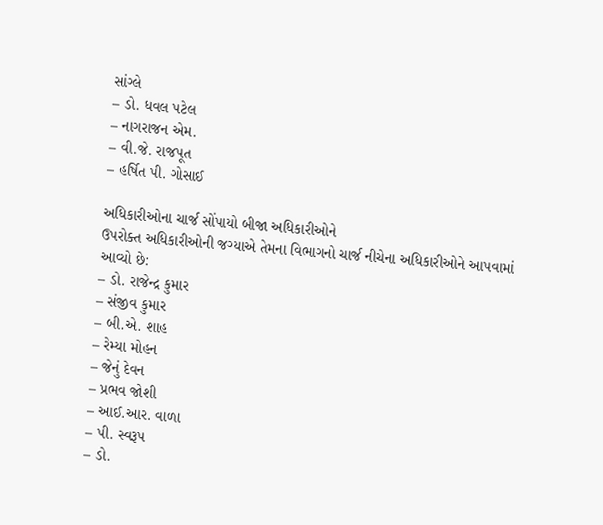સાંગ્લે
– ડો. ધવલ પટેલ
– નાગરાજન એમ.
– વી.જે. રાજપૂત
– હર્ષિત પી. ગોસાઈ

અધિકારીઓના ચાર્જ સોંપાયો બીજા અધિકારીઓને
ઉપરોક્ત અધિકારીઓની જગ્યાએ તેમના વિભાગનો ચાર્જ નીચેના અધિકારીઓને આપવામાં આવ્યો છે:
– ડો. રાજેન્દ્ર કુમાર
– સંજીવ કુમાર
– બી.એ. શાહ
– રેમ્યા મોહન
– જેનું દેવન
– પ્રભવ જોશી
– આઈ.આર. વાળા
– પી. સ્વરૂપ
– ડો.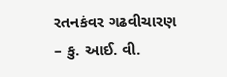રતનકંવર ગઢવીચારણ
– કુ. આઈ. વી.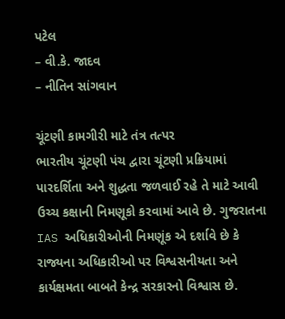પટેલ
– વી.કે. જાદવ
– નીતિન સાંગવાન

ચૂંટણી કામગીરી માટે તંત્ર તત્પર
ભારતીય ચૂંટણી પંચ દ્વારા ચૂંટણી પ્રક્રિયામાં પારદર્શિતા અને શુદ્ધતા જળવાઈ રહે તે માટે આવી ઉચ્ચ કક્ષાની નિમણૂકો કરવામાં આવે છે. ગુજરાતના IAS અધિકારીઓની નિમણૂંક એ દર્શાવે છે કે રાજ્યના અધિકારીઓ પર વિશ્વસનીયતા અને કાર્યક્ષમતા બાબતે કેન્દ્ર સરકારનો વિશ્વાસ છે.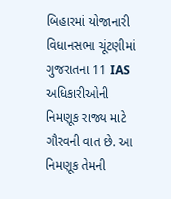બિહારમાં યોજાનારી વિધાનસભા ચૂંટણીમાં ગુજરાતના 11 IAS અધિકારીઓની નિમણૂક રાજ્ય માટે ગૌરવની વાત છે. આ નિમણૂક તેમની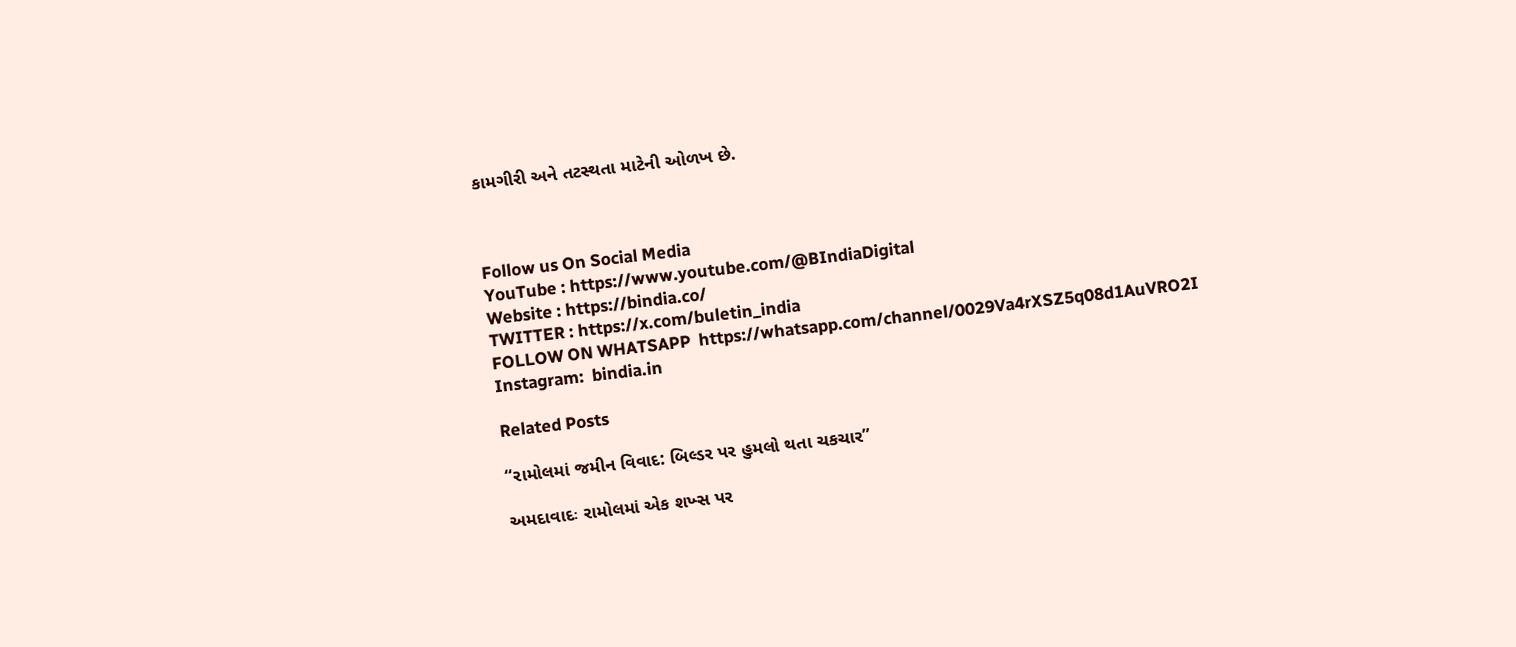કામગીરી અને તટસ્થતા માટેની ઓળખ છે.



Follow us On Social Media
YouTube : https://www.youtube.com/@BIndiaDigital
Website : https://bindia.co/
TWITTER : https://x.com/buletin_india
FOLLOW ON WHATSAPP  https://whatsapp.com/channel/0029Va4rXSZ5q08d1AuVRO2I
Instagram:  bindia.in

Related Posts

“રામોલમાં જમીન વિવાદ: બિલ્ડર પર હુમલો થતા ચકચાર”

અમદાવાદઃ રામોલમાં એક શખ્સ પર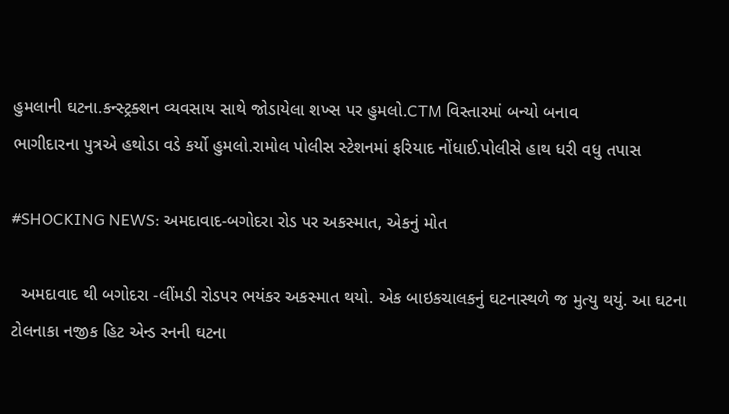હુમલાની ઘટના.કન્સ્ટ્રક્શન વ્યવસાય સાથે જોડાયેલા શખ્સ પર હુમલો.CTM વિસ્તારમાં બન્યો બનાવ
ભાગીદારના પુત્રએ હથોડા વડે કર્યો હુમલો.રામોલ પોલીસ સ્ટેશનમાં ફરિયાદ નોંધાઈ.પોલીસે હાથ ધરી વધુ તપાસ

#SHOCKING NEWS: અમદાવાદ-બગોદરા રોડ પર અકસ્માત, એકનું મોત

  અમદાવાદ થી બગોદરા -લીંમડી રોડપર ભયંકર અકસ્માત થયો. એક બાઇકચાલકનું ઘટનાસ્થળે જ મુત્યુ થયું. આ ઘટના ટોલનાકા નજીક હિટ એન્ડ રનની ઘટના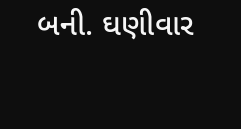બની. ઘણીવાર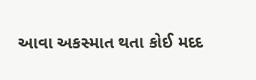આવા અકસ્માત થતા કોઈ મદદ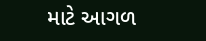માટે આગળ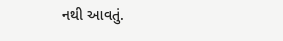નથી આવતું.